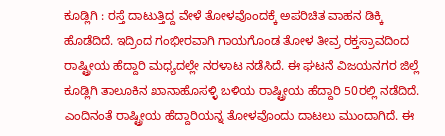ಕೂಡ್ಲಿಗಿ : ರಸ್ತೆ ದಾಟುತ್ತಿದ್ದ ವೇಳೆ ತೋಳವೊಂದಕ್ಕೆ ಅಪರಿಚಿತ ವಾಹನ ಡಿಕ್ಕಿ ಹೊಡೆದಿದೆ. ಇದ್ರಿಂದ ಗಂಭೀರವಾಗಿ ಗಾಯಗೊಂಡ ತೋಳ ತೀವ್ರ ರಕ್ತಸ್ರಾವದಿಂದ ರಾಷ್ಟ್ರೀಯ ಹೆದ್ದಾರಿ ಮಧ್ಯದಲ್ಲೇ ನರಳಾಟ ನಡೆಸಿದೆ. ಈ ಘಟನೆ ವಿಜಯನಗರ ಜಿಲ್ಲೆ ಕೂಡ್ಲಿಗಿ ತಾಲೂಕಿನ ಖಾನಾಹೊಸಳ್ಳಿ ಬಳಿಯ ರಾಷ್ಟ್ರೀಯ ಹೆದ್ದಾರಿ 50ರಲ್ಲಿ ನಡೆದಿದೆ.
ಎಂದಿನಂತೆ ರಾಷ್ಟ್ರೀಯ ಹೆದ್ದಾರಿಯನ್ನ ತೋಳವೊಂದು ದಾಟಲು ಮುಂದಾಗಿದೆ. ಈ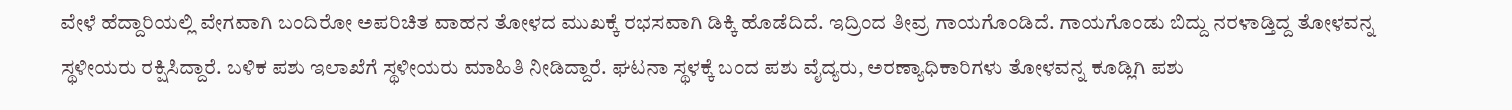ವೇಳೆ ಹೆದ್ದಾರಿಯಲ್ಲಿ ವೇಗವಾಗಿ ಬಂದಿರೋ ಅಪರಿಚಿತ ವಾಹನ ತೋಳದ ಮುಖಕ್ಕೆ ರಭಸವಾಗಿ ಡಿಕ್ಕಿ ಹೊಡೆದಿದೆ. ಇದ್ರಿಂದ ತೀವ್ರ ಗಾಯಗೊಂಡಿದೆ. ಗಾಯಗೊಂಡು ಬಿದ್ದು ನರಳಾಡ್ತಿದ್ದ ತೋಳವನ್ನ ಸ್ಥಳೀಯರು ರಕ್ಷಿಸಿದ್ದಾರೆ. ಬಳಿಕ ಪಶು ಇಲಾಖೆಗೆ ಸ್ಥಳೀಯರು ಮಾಹಿತಿ ನೀಡಿದ್ದಾರೆ. ಘಟನಾ ಸ್ಥಳಕ್ಕೆ ಬಂದ ಪಶು ವೈದ್ಯರು, ಅರಣ್ಯಾಧಿಕಾರಿಗಳು ತೋಳವನ್ನ ಕೂಡ್ಲಿಗಿ ಪಶು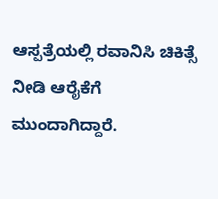ಆಸ್ಪತ್ರೆಯಲ್ಲಿ ರವಾನಿಸಿ ಚಿಕಿತ್ಸೆ ನೀಡಿ ಆರೈಕೆಗೆ ಮುಂದಾಗಿದ್ದಾರೆ.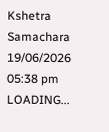Kshetra Samachara
19/06/2026 05:38 pm
LOADING...